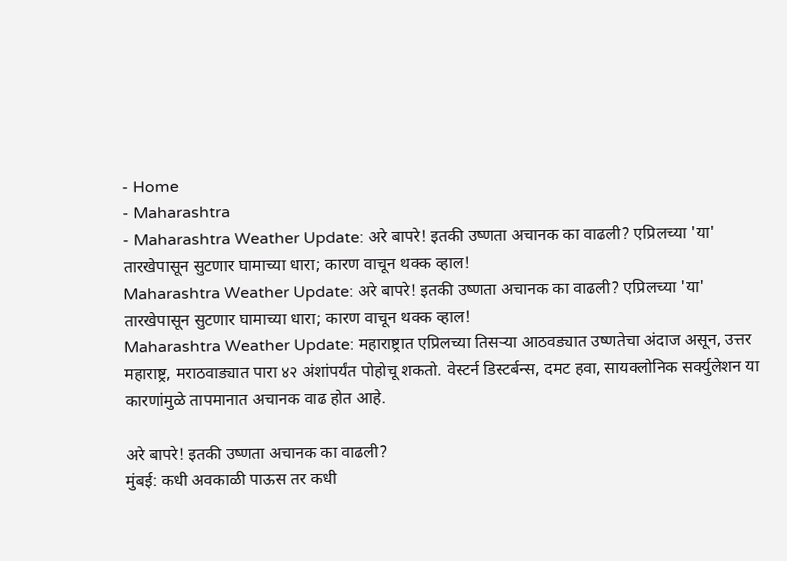- Home
- Maharashtra
- Maharashtra Weather Update: अरे बापरे! इतकी उष्णता अचानक का वाढली? एप्रिलच्या 'या' तारखेपासून सुटणार घामाच्या धारा; कारण वाचून थक्क व्हाल!
Maharashtra Weather Update: अरे बापरे! इतकी उष्णता अचानक का वाढली? एप्रिलच्या 'या' तारखेपासून सुटणार घामाच्या धारा; कारण वाचून थक्क व्हाल!
Maharashtra Weather Update: महाराष्ट्रात एप्रिलच्या तिसऱ्या आठवड्यात उष्णतेचा अंदाज असून, उत्तर महाराष्ट्र, मराठवाड्यात पारा ४२ अंशांपर्यंत पोहोचू शकतो. वेस्टर्न डिस्टर्बन्स, दमट हवा, सायक्लोनिक सर्क्युलेशन या कारणांमुळे तापमानात अचानक वाढ होत आहे.

अरे बापरे! इतकी उष्णता अचानक का वाढली?
मुंबई: कधी अवकाळी पाऊस तर कधी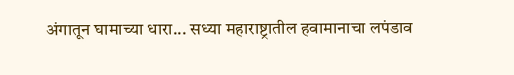अंगातून घामाच्या धारा... सध्या महाराष्ट्रातील हवामानाचा लपंडाव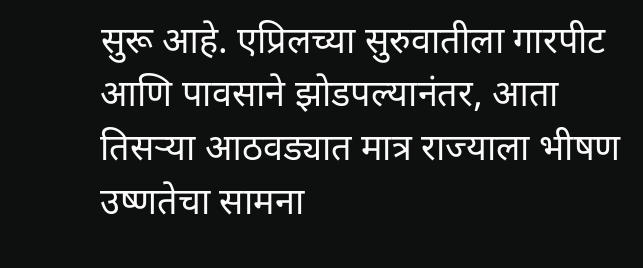सुरू आहे. एप्रिलच्या सुरुवातीला गारपीट आणि पावसाने झोडपल्यानंतर, आता तिसऱ्या आठवड्यात मात्र राज्याला भीषण उष्णतेचा सामना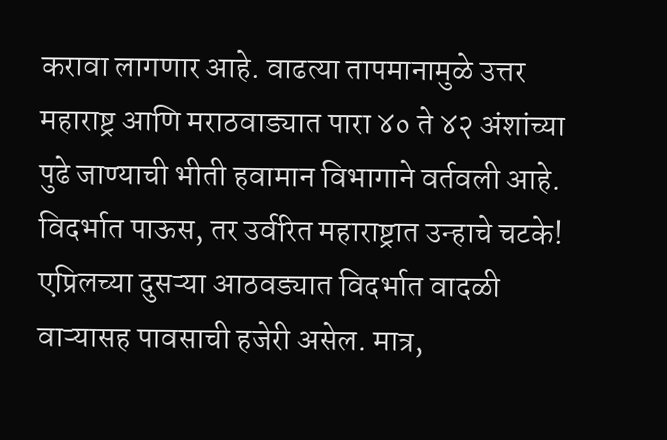करावा लागणार आहे. वाढत्या तापमानामुळे उत्तर महाराष्ट्र आणि मराठवाड्यात पारा ४० ते ४२ अंशांच्या पुढे जाण्याची भीती हवामान विभागाने वर्तवली आहे.
विदर्भात पाऊस, तर उर्वरित महाराष्ट्रात उन्हाचे चटके!
एप्रिलच्या दुसऱ्या आठवड्यात विदर्भात वादळी वाऱ्यासह पावसाची हजेरी असेल. मात्र,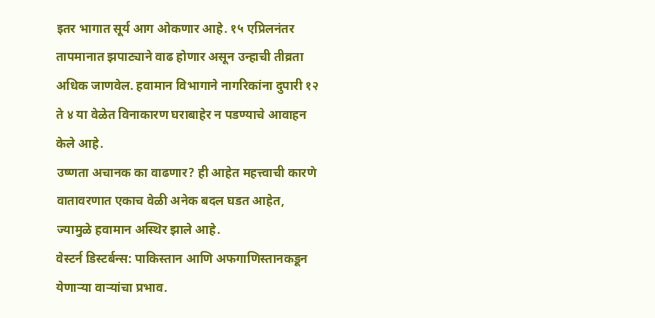इतर भागात सूर्य आग ओकणार आहे. १५ एप्रिलनंतर तापमानात झपाट्याने वाढ होणार असून उन्हाची तीव्रता अधिक जाणवेल. हवामान विभागाने नागरिकांना दुपारी १२ ते ४ या वेळेत विनाकारण घराबाहेर न पडण्याचे आवाहन केले आहे.
उष्णता अचानक का वाढणार? ही आहेत महत्त्वाची कारणे
वातावरणात एकाच वेळी अनेक बदल घडत आहेत, ज्यामुळे हवामान अस्थिर झाले आहे.
वेस्टर्न डिस्टर्बन्स: पाकिस्तान आणि अफगाणिस्तानकडून येणाऱ्या वाऱ्यांचा प्रभाव.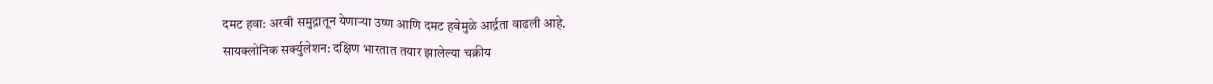दमट हवा: अरबी समुद्रातून येणाऱ्या उष्ण आणि दमट हवेमुळे आर्द्रता वाढली आहे.
सायक्लोनिक सर्क्युलेशन: दक्षिण भारतात तयार झालेल्या चक्रीय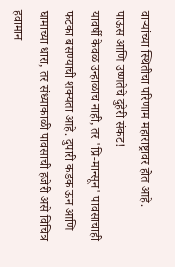वाऱ्यांच्या स्थितीचा परिणाम महाराष्ट्रावर होत आहे.
पाऊस आणि उष्णतेचे दुहेरी संकट!
यावर्षी केवळ उन्हाळाच नाही, तर 'प्रि-मान्सून' पावसाचाही फटका बसण्याची शक्यता आहे. दुपारी कडक ऊन आणि घामाच्या धारा, तर संध्याकाळी पावसाची हजेरी असे विचित्र हवामान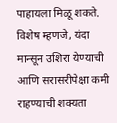पाहायला मिळू शकते. विशेष म्हणजे, यंदा मान्सून उशिरा येण्याची आणि सरासरीपेक्षा कमी राहण्याची शक्यता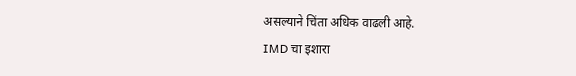असल्याने चिंता अधिक वाढली आहे.
IMD चा इशारा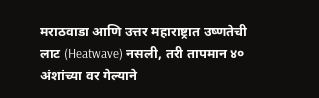मराठवाडा आणि उत्तर महाराष्ट्रात उष्णतेची लाट (Heatwave) नसली, तरी तापमान ४० अंशांच्या वर गेल्याने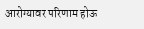आरोग्यावर परिणाम होऊ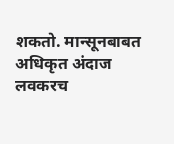शकतो. मान्सूनबाबत अधिकृत अंदाज लवकरच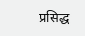प्रसिद्ध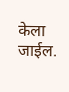केला जाईल.